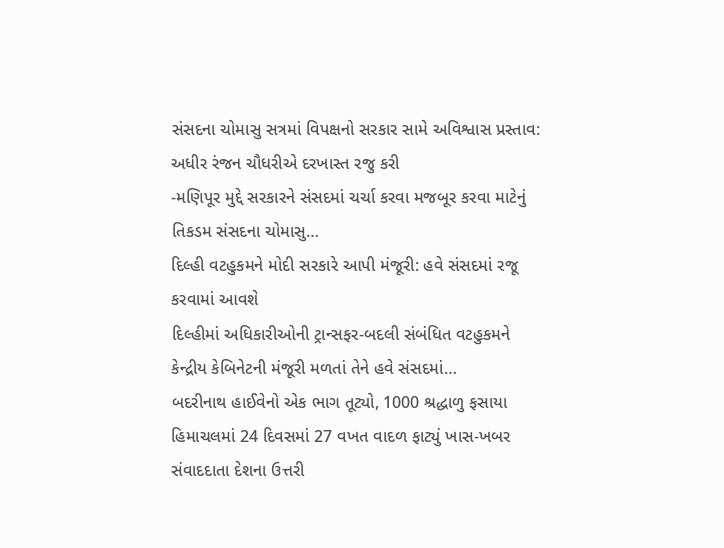સંસદના ચોમાસુ સત્રમાં વિપક્ષનો સરકાર સામે અવિશ્વાસ પ્રસ્તાવ: અધીર રંજન ચૌધરીએ દરખાસ્ત રજુ કરી
-મણિપૂર મુદ્દે સરકારને સંસદમાં ચર્ચા કરવા મજબૂર કરવા માટેનું તિકડમ સંસદના ચોમાસુ…
દિલ્હી વટહુકમને મોદી સરકારે આપી મંજૂરી: હવે સંસદમાં રજૂ કરવામાં આવશે
દિલ્હીમાં અધિકારીઓની ટ્રાન્સફર-બદલી સંબંધિત વટહુકમને કેન્દ્રીય કેબિનેટની મંજૂરી મળતાં તેને હવે સંસદમાં…
બદરીનાથ હાઈવેનો એક ભાગ તૂટ્યો, 1000 શ્રદ્ધાળુ ફસાયા
હિમાચલમાં 24 દિવસમાં 27 વખત વાદળ ફાટ્યું ખાસ-ખબર સંવાદદાતા દેશના ઉત્તરી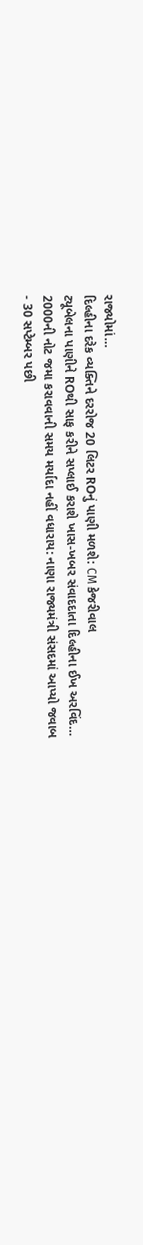રાજ્યોમાં…
દિલ્હીના દરેક વ્યક્તિને દરરોજ 20 લિટર ROનું પાણી મળશે: CM કેજરીવાલ
ટ્યૂબેલના પાણીને ROથી સાફ કરીને સપ્લાઈ કરાશે ખાસ-ખબર સંવાદદાતા દિલ્હીના ઈખ અરવિંદ…
2000ની નોટ જમા કરાવવાની સમય મર્યાદા નહીં વધારાય: નાણા રાજ્યમંત્રી સંસદમાં આપ્યો જવાબ
- 30 સપ્ટેમ્બર પછી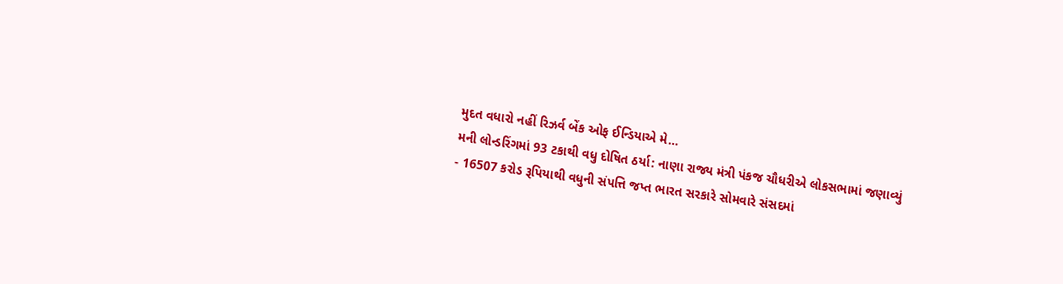મુદત વધારો નહીં રિઝર્વ બેંક ઓફ ઈન્ડિયાએ મે…
મની લોન્ડરિંગમાં 93 ટકાથી વધુ દોષિત ઠર્યા: નાણા રાજ્ય મંત્રી પંકજ ચૌધરીએ લોકસભામાં જણાવ્યું
- 16507 કરોડ રૂપિયાથી વધુની સંપત્તિ જપ્ત ભારત સરકારે સોમવારે સંસદમાં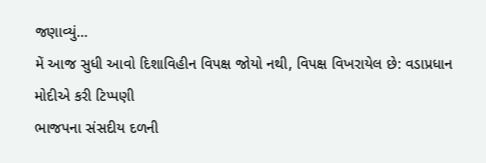જણાવ્યું…
મેં આજ સુધી આવો દિશાવિહીન વિપક્ષ જોયો નથી, વિપક્ષ વિખરાયેલ છે: વડાપ્રધાન મોદીએ કરી ટિપ્પણી
ભાજપના સંસદીય દળની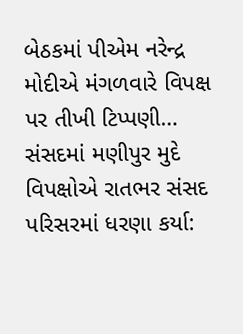બેઠકમાં પીએમ નરેન્દ્ર મોદીએ મંગળવારે વિપક્ષ પર તીખી ટિપ્પણી…
સંસદમાં મણીપુર મુદે વિપક્ષોએ રાતભર સંસદ પરિસરમાં ધરણા કર્યા: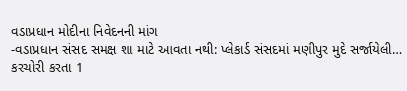વડાપ્રધાન મોદીના નિવેદનની માંગ
-વડાપ્રધાન સંસદ સમક્ષ શા માટે આવતા નથી: પ્લેકાર્ડ સંસદમાં મણીપુર મુદે સર્જાયેલી…
કરચોરી કરતા 1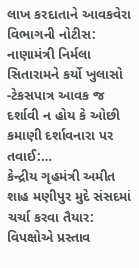લાખ કરદાતાને આવકવેરા વિભાગની નોટીસ: નાણામંત્રી નિર્મલા સિતારામને કર્યો ખુલાસો
-ટેકસપાત્ર આવક જ દર્શાવી ન હોય કે ઓછી કમાણી દર્શાવનારા પર તવાઈ:…
કેન્દ્રીય ગૃહમંત્રી અમીત શાહ મણીપુર મુદે સંસદમાં ચર્ચા કરવા તૈયાર: વિપક્ષોએ પ્રસ્તાવ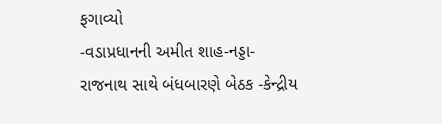ફગાવ્યો
-વડાપ્રધાનની અમીત શાહ-નડ્ડા-રાજનાથ સાથે બંધબારણે બેઠક -કેન્દ્રીય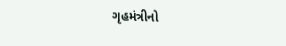ગૃહમંત્રીનો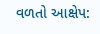વળતો આક્ષેપ: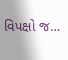વિપક્ષો જ…